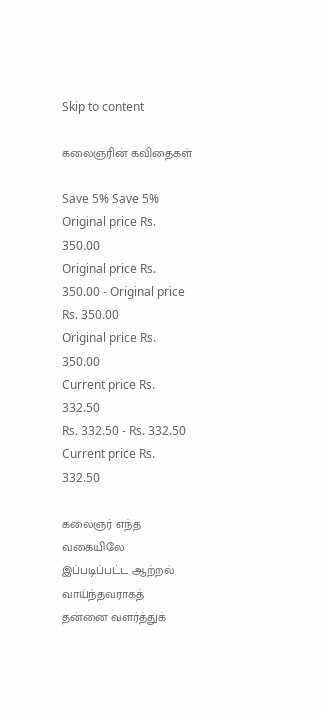Skip to content

கலைஞரின் கவிதைகள்

Save 5% Save 5%
Original price Rs. 350.00
Original price Rs. 350.00 - Original price Rs. 350.00
Original price Rs. 350.00
Current price Rs. 332.50
Rs. 332.50 - Rs. 332.50
Current price Rs. 332.50

கலைஞர் எந்த வகையிலே இப்படிப்பட்ட ஆற்றல் வாய்ந்தவராகத் தன்னை வளர்த்துக்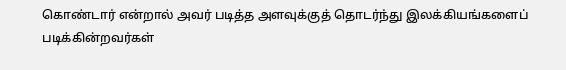கொண்டார் என்றால் அவர் படித்த அளவுக்குத் தொடர்ந்து இலக்கியங்களைப் படிக்கின்றவர்கள்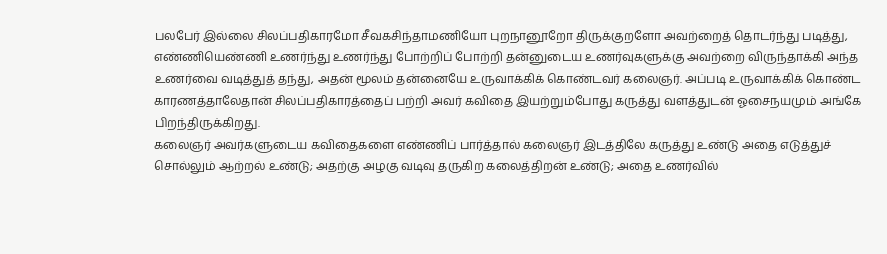பலபேர் இல்லை சிலப்பதிகாரமோ சீவகசிந்தாமணியோ புறநானூறோ திருக்குறளோ அவற்றைத் தொடர்ந்து படித்து, எண்ணியெண்ணி உணர்ந்து உணர்ந்து போற்றிப் போற்றி தன்னுடைய உணர்வுகளுக்கு அவற்றை விருந்தாக்கி அந்த உணர்வை வடித்துத் தந்து, அதன் மூலம் தன்னையே உருவாக்கிக் கொண்டவர் கலைஞர். அப்படி உருவாக்கிக் கொண்ட காரணத்தாலேதான் சிலப்பதிகாரத்தைப் பற்றி அவர் கவிதை இயற்றும்போது கருத்து வளத்துடன் ஓசைநயமும் அங்கே பிறந்திருக்கிறது.
கலைஞர் அவர்களுடைய கவிதைகளை எண்ணிப் பார்த்தால் கலைஞர் இடத்திலே கருத்து உண்டு அதை எடுத்துச் சொல்லும் ஆற்றல் உண்டு; அதற்கு அழகு வடிவு தருகிற கலைத்திறன் உண்டு; அதை உணர்வில்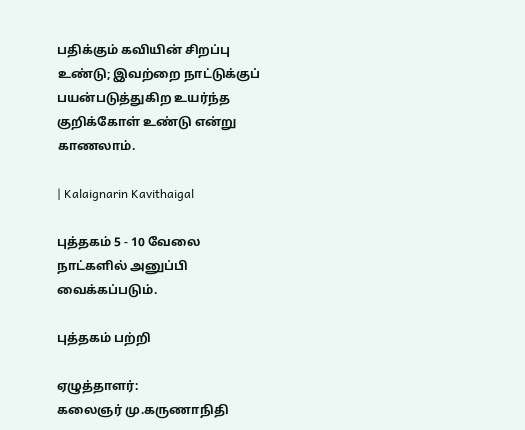பதிக்கும் கவியின் சிறப்பு உண்டு; இவற்றை நாட்டுக்குப் பயன்படுத்துகிற உயர்ந்த குறிக்கோள் உண்டு என்று காணலாம்.

| Kalaignarin Kavithaigal

புத்தகம் 5 - 10 வேலை நாட்களில் அனுப்பி வைக்கப்படும்.

புத்தகம் பற்றி

ஏழுத்தாளர்:
கலைஞர் மு.கருணாநிதி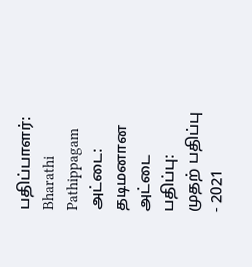பதிப்பாளர்:
Bharathi Pathippagam
அட்டை:
தடிமனான அட்டை
பதிப்பு:
முதற் பதிப்பு - 2021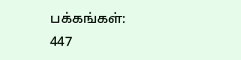பக்கங்கள்:
447